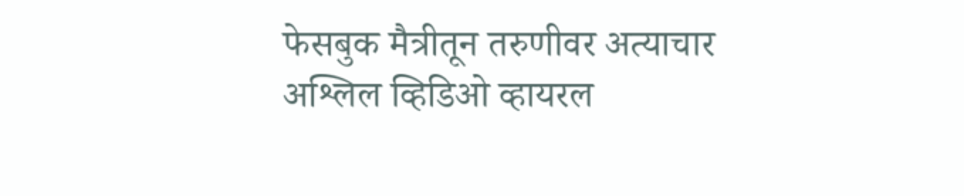फेसबुक मैत्रीतून तरुणीवर अत्याचार
अश्लिल व्हिडिओ व्हायरल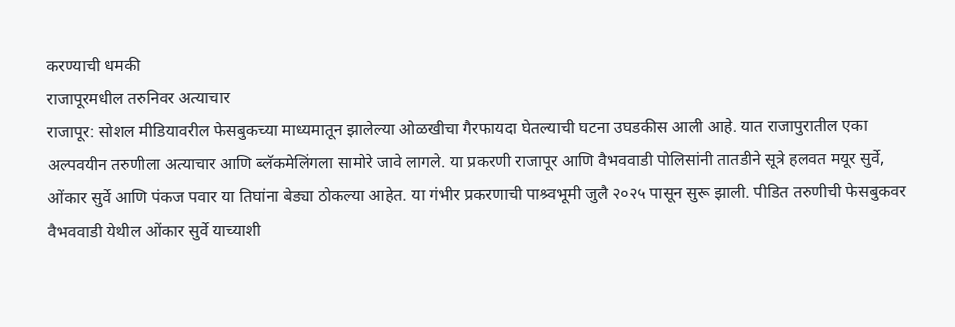करण्याची धमकी
राजापूरमधील तरुनिवर अत्याचार
राजापूर: सोशल मीडियावरील फेसबुकच्या माध्यमातून झालेल्या ओळखीचा गैरफायदा घेतल्याची घटना उघडकीस आली आहे. यात राजापुरातील एका अल्पवयीन तरुणीला अत्याचार आणि ब्लॅकमेलिंगला सामोरे जावे लागले. या प्रकरणी राजापूर आणि वैभववाडी पोलिसांनी तातडीने सूत्रे हलवत मयूर सुर्वे, ओंकार सुर्वे आणि पंकज पवार या तिघांना बेड्या ठोकल्या आहेत. या गंभीर प्रकरणाची पाश्र्वभूमी जुलै २०२५ पासून सुरू झाली. पीडित तरुणीची फेसबुकवर वैभववाडी येथील ओंकार सुर्वे याच्याशी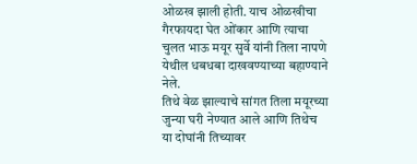ओळख झाली होती. याच ओळखीचा गैरफायदा घेत ओंकार आणि त्याचा चुलत भाऊ मयूर सुर्वे यांनी तिला नापणे येथील धबधबा दाखवण्याच्या बहाण्याने नेले.
तिथे वेळ झाल्याचे सांगत तिला मयूरच्या जुन्या घरी नेण्यात आले आणि तिथेच या दोघांनी तिच्यावर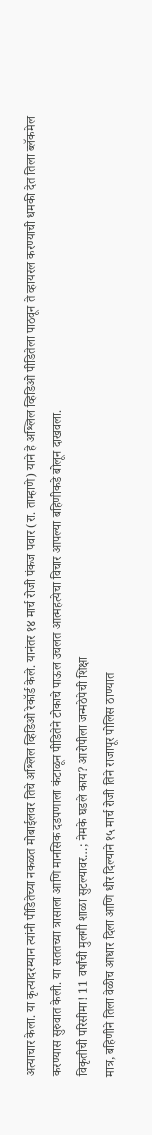अत्याचार केला. या कृत्यादरम्यान त्यांनी पीडितेच्या नकळत मोबाईलवर तिचे अश्लिल व्हिडिओ रेकॉर्ड केले. यानंतर १४ मार्च रोजी पंकज पवार (रा. ताम्हाणे) याने हे अश्लिल व्हिडिओ पीडितेला पाठवून ते व्हायरल करण्याची धमकी देत तिला ब्लॅकमेल करण्यास सुरुवात केली. या सततच्या त्रासाला आणि मानसिक दडपणाला कंटाळून पीडितेने टोकाचे पाऊल उचलत आत्महत्येचा विचार आपल्या बहिणीकडे बोलून दाखवला.
विकृतीची परिसीमा! 11 वर्षांची मुलगी शाळा सुटल्यावर…; नेमके घडले काय? आरोपीला जन्मठेपेची शिक्षा
मात्र, बहिणीने तिला वेळीच आधार दिला आणि धीर दिल्याने १५ मार्च रोजी तिने राजापूर पोलिस ठाण्यात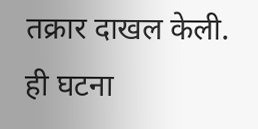तक्रार दाखल केली. ही घटना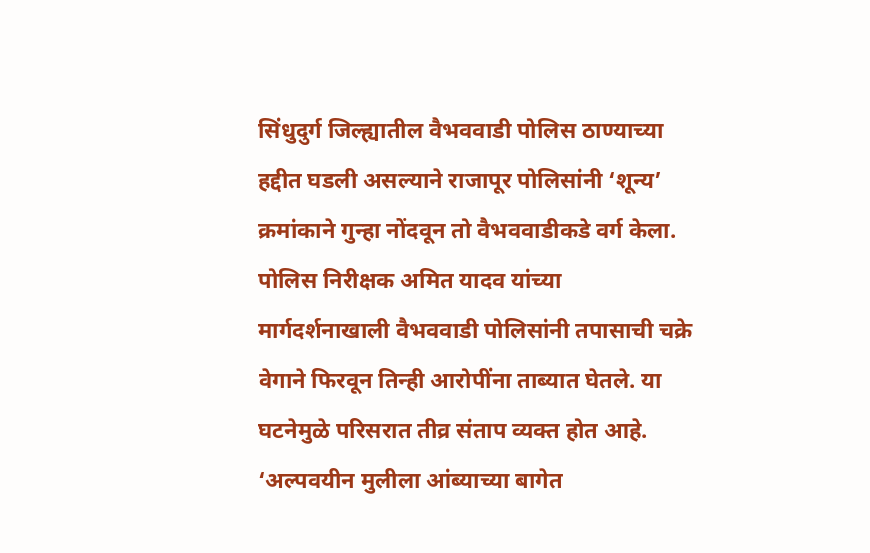सिंधुदुर्ग जिल्ह्यातील वैभववाडी पोलिस ठाण्याच्या हद्दीत घडली असल्याने राजापूर पोलिसांनी ‘शून्य’ क्रमांकाने गुन्हा नोंदवून तो वैभववाडीकडे वर्ग केला. पोलिस निरीक्षक अमित यादव यांच्या मार्गदर्शनाखाली वैभववाडी पोलिसांनी तपासाची चक्रे वेगाने फिरवून तिन्ही आरोपींना ताब्यात घेतले. या घटनेमुळे परिसरात तीव्र संताप व्यक्त होत आहे.
‘अल्पवयीन मुलीला आंब्याच्या बागेत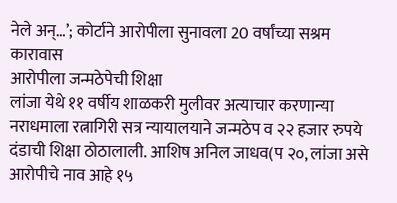नेले अन्…’; कोर्टाने आरोपीला सुनावला 20 वर्षांच्या सश्रम कारावास
आरोपीला जन्मठेपेची शिक्षा
लांजा येथे ११ वर्षीय शाळकरी मुलीवर अत्याचार करणान्या नराधमाला रत्नागिरी सत्र न्यायालयाने जन्मठेप व २२ हजार रुपये दंडाची शिक्षा ठोठालाली. आशिष अनिल जाधव(प २०, लांजा असे आरोपीचे नाव आहे १५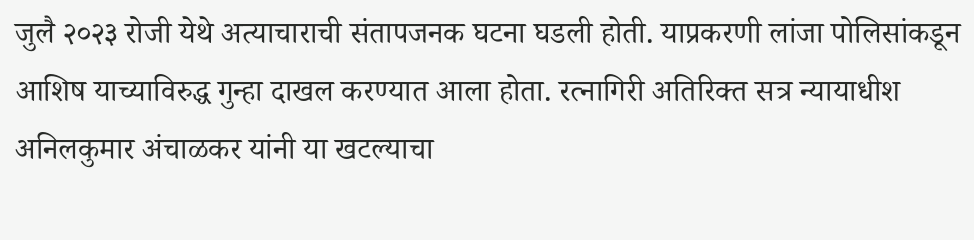जुलै २०२३ रोजी येथे अत्याचाराची संतापजनक घटना घडली होती. याप्रकरणी लांजा पोलिसांकडून आशिष याच्याविरुद्ध गुन्हा दाखल करण्यात आला होता. रत्नागिरी अतिरिक्त सत्र न्यायाधीश अनिलकुमार अंचाळकर यांनी या खटल्याचा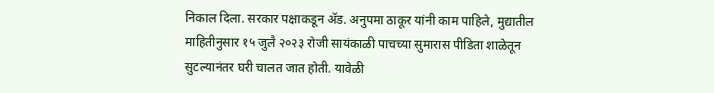निकाल दिला. सरकार पक्षाकडून ॲड. अनुपमा ठाकूर यांनी काम पाहिले, मुद्यातील माहितीनुसार १५ जुलै २०२३ रोजी सायंकाळी पाचच्या सुमारास पीडिता शाळेतून सुटल्यानंतर घरी चालत जात होती. यावेळी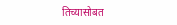तिच्यासोबत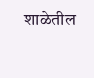शाळेतील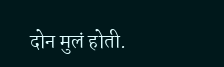दोन मुलं होती.